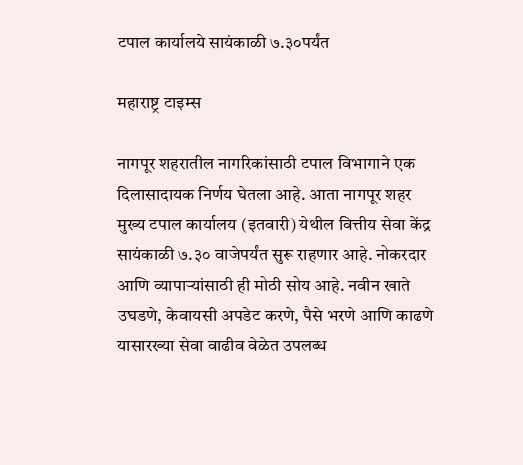टपाल कार्यालये सायंकाळी ७.३०पर्यंत

महाराष्ट्र टाइम्स

नागपूर शहरातील नागरिकांसाठी टपाल विभागाने एक दिलासादायक निर्णय घेतला आहे. आता नागपूर शहर मुख्य टपाल कार्यालय (इतवारी) येथील वित्तीय सेवा केंद्र सायंकाळी ७.३० वाजेपर्यंत सुरू राहणार आहे. नोकरदार आणि व्यापाऱ्यांसाठी ही मोठी सोय आहे. नवीन खाते उघडणे, केवायसी अपडेट करणे, पैसे भरणे आणि काढणे यासारख्या सेवा वाढीव वेळेत उपलब्ध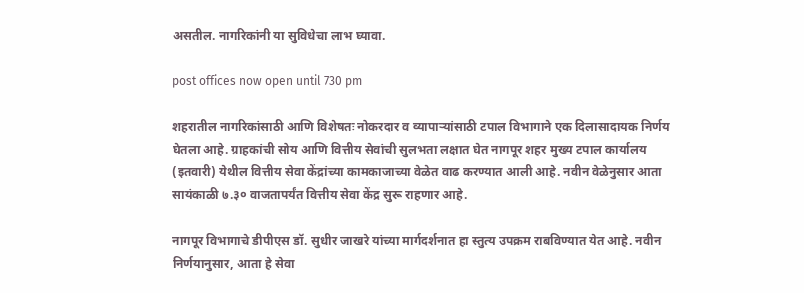असतील. नागरिकांनी या सुविधेचा लाभ घ्यावा.

post offices now open until 730 pm

शहरातील नागरिकांसाठी आणि विशेषतः नोकरदार व व्यापाऱ्यांसाठी टपाल विभागाने एक दिलासादायक निर्णय घेतला आहे. ग्राहकांची सोय आणि वित्तीय सेवांची सुलभता लक्षात घेत नागपूर शहर मुख्य टपाल कार्यालय (इतवारी) येथील वित्तीय सेवा केंद्रांच्या कामकाजाच्या वेळेत वाढ करण्यात आली आहे. नवीन वेळेनुसार आता सायंकाळी ७.३० वाजतापर्यंत वित्तीय सेवा केंद्र सुरू राहणार आहे.

नागपूर विभागाचे डीपीएस डॉ. सुधीर जाखरे यांच्या मार्गदर्शनात हा स्तुत्य उपक्रम राबविण्यात येत आहे. नवीन निर्णयानुसार, आता हे सेवा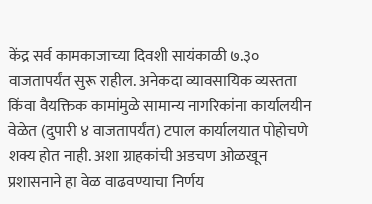केंद्र सर्व कामकाजाच्या दिवशी सायंकाळी ७.३० वाजतापर्यंत सुरू राहील. अनेकदा व्यावसायिक व्यस्तता किंवा वैयक्तिक कामांमुळे सामान्य नागरिकांना कार्यालयीन वेळेत (दुपारी ४ वाजतापर्यंत) टपाल कार्यालयात पोहोचणे शक्य होत नाही. अशा ग्राहकांची अडचण ओळखून प्रशासनाने हा वेळ वाढवण्याचा निर्णय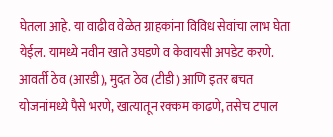घेतला आहे. या वाढीव वेळेत ग्राहकांना विविध सेवांचा लाभ घेता येईल. यामध्ये नवीन खाते उघडणे व केवायसी अपडेट करणे. आवर्ती ठेव (आरडी), मुदत ठेव (टीडी) आणि इतर बचत योजनांमध्ये पैसे भरणे, खात्यातून रक्कम काढणे, तसेच टपाल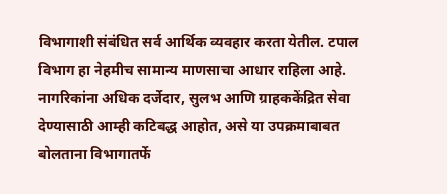विभागाशी संबंधित सर्व आर्थिक व्यवहार करता येतील. टपाल विभाग हा नेहमीच सामान्य माणसाचा आधार राहिला आहे. नागरिकांना अधिक दर्जेदार, सुलभ आणि ग्राहककेंद्रित सेवा देण्यासाठी आम्ही कटिबद्ध आहोत, असे या उपक्रमाबाबत बोलताना विभागातर्फे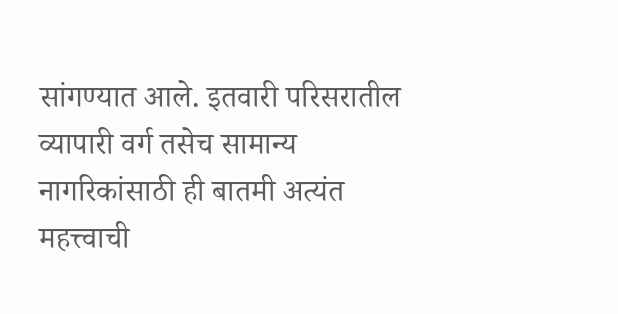सांगण्यात आले. इतवारी परिसरातील व्यापारी वर्ग तसेच सामान्य नागरिकांसाठी ही बातमी अत्यंत महत्त्वाची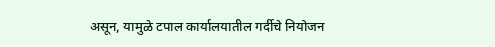असून, यामुळे टपाल कार्यालयातील गर्दीचे नियोजन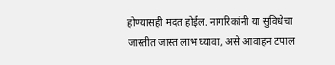होण्यासही मदत होईल. नागरिकांनी या सुविधेचा जास्तीत जास्त लाभ घ्यावा, असे आवाहन टपाल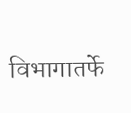विभागातर्फे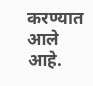करण्यात आले आहे.